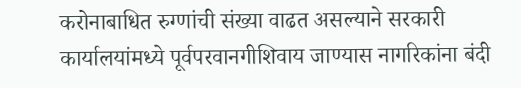करोनाबाधित रुग्णांची संख्या वाढत असल्याने सरकारी कार्यालयांमध्ये पूर्वपरवानगीशिवाय जाण्यास नागरिकांना बंदी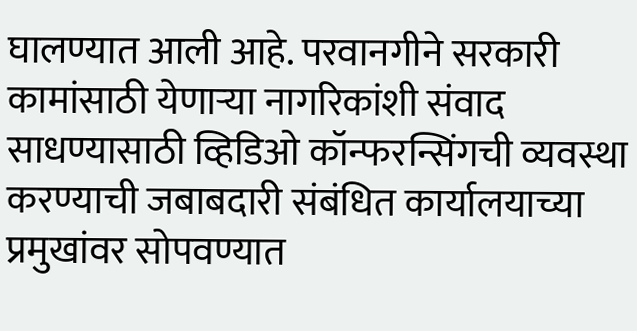घालण्यात आली आहे. परवानगीने सरकारी कामांसाठी येणाऱ्या नागरिकांशी संवाद साधण्यासाठी व्हिडिओ कॉन्फरन्सिंगची व्यवस्था करण्याची जबाबदारी संबंधित कार्यालयाच्या प्रमुखांवर सोपवण्यात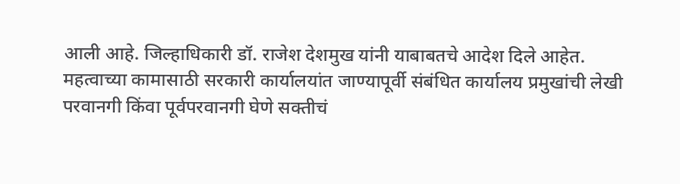आली आहे. जिल्हाधिकारी डॉ. राजेश देशमुख यांनी याबाबतचे आदेश दिले आहेत.
महत्वाच्या कामासाठी सरकारी कार्यालयांत जाण्यापूर्वी संबंधित कार्यालय प्रमुखांची लेखी परवानगी किंवा पूर्वपरवानगी घेणे सक्तीचं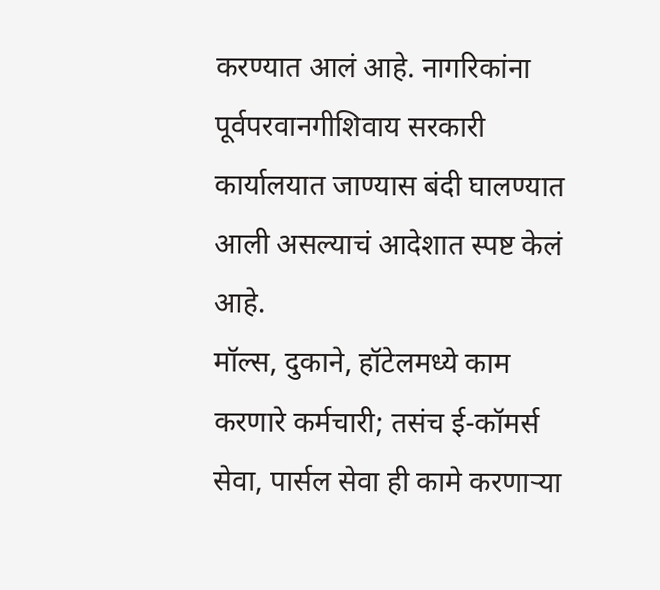करण्यात आलं आहे. नागरिकांना पूर्वपरवानगीशिवाय सरकारी कार्यालयात जाण्यास बंदी घालण्यात आली असल्याचं आदेशात स्पष्ट केलं आहे.
मॉल्स, दुकाने, हॉटेलमध्ये काम करणारे कर्मचारी; तसंच ई-कॉमर्स सेवा, पार्सल सेवा ही कामे करणाऱ्या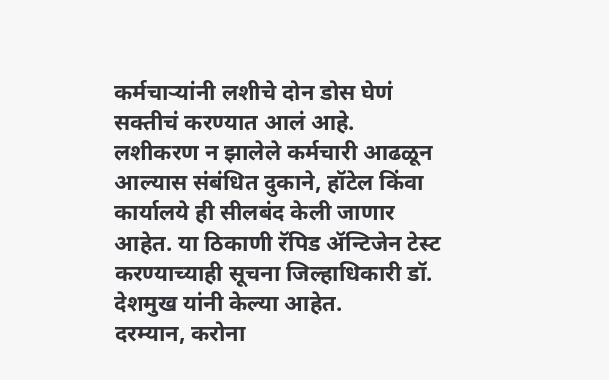कर्मचाऱ्यांनी लशीचे दोन डोस घेणं सक्तीचं करण्यात आलं आहे. लशीकरण न झालेले कर्मचारी आढळून आल्यास संबंधित दुकाने, हॉटेल किंवा कार्यालये ही सीलबंद केली जाणार आहेत. या ठिकाणी रॅपिड ॲन्टिजेन टेस्ट करण्याच्याही सूचना जिल्हाधिकारी डॉ. देशमुख यांनी केल्या आहेत.
दरम्यान, करोना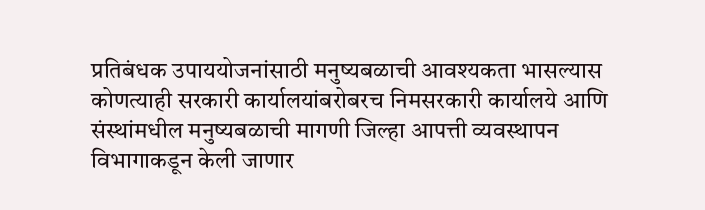प्रतिबंधक उपाययोजनांसाठी मनुष्यबळाची आवश्यकता भासल्यास कोणत्याही सरकारी कार्यालयांबरोबरच निमसरकारी कार्यालये आणि संस्थांमधील मनुष्यबळाची मागणी जिल्हा आपत्ती व्यवस्थापन विभागाकडून केली जाणार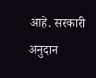आहे. सरकारी अनुदान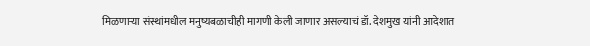मिळणाऱ्या संस्थांमधील मनुष्यबळाचीही मागणी केली जाणार असल्याचं डॉ. देशमुख यांनी आदेशात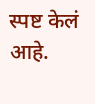स्पष्ट केलं आहे.